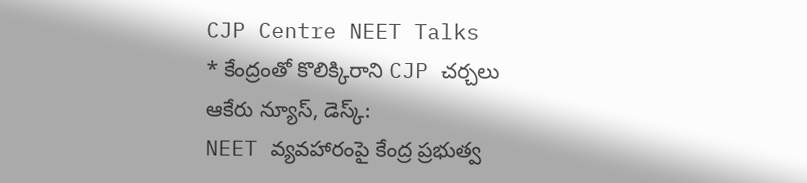CJP Centre NEET Talks
* కేంద్రంతో కొలిక్కిరాని CJP చర్చలు
ఆకేరు న్యూస్, డెస్క్:
NEET వ్యవహారంపై కేంద్ర ప్రభుత్వ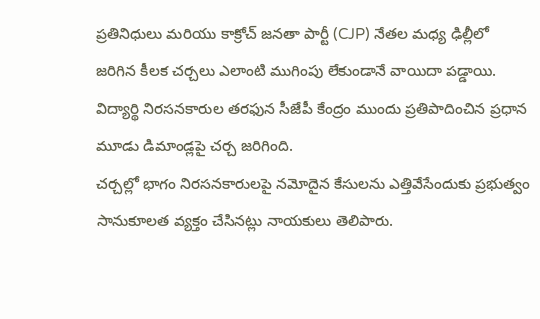ప్రతినిధులు మరియు కాక్రోచ్ జనతా పార్టీ (CJP) నేతల మధ్య ఢిల్లీలో జరిగిన కీలక చర్చలు ఎలాంటి ముగింపు లేకుండానే వాయిదా పడ్డాయి. విద్యార్థి నిరసనకారుల తరఫున సీజేపీ కేంద్రం ముందు ప్రతిపాదించిన ప్రధాన మూడు డిమాండ్లపై చర్చ జరిగింది.
చర్చల్లో భాగం నిరసనకారులపై నమోదైన కేసులను ఎత్తివేసేందుకు ప్రభుత్వం సానుకూలత వ్యక్తం చేసినట్లు నాయకులు తెలిపారు.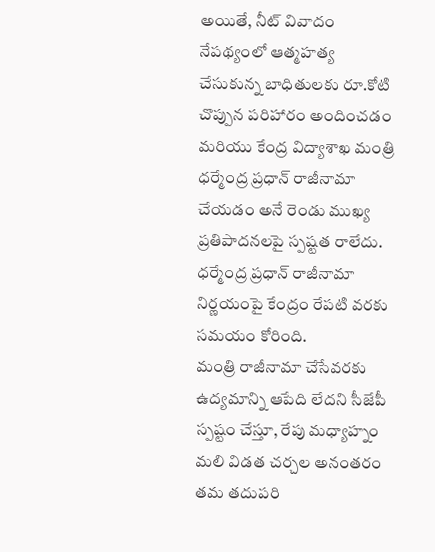అయితే, నీట్ వివాదం నేపథ్యంలో ఆత్మహత్య చేసుకున్న బాధితులకు రూ.కోటి చొప్పున పరిహారం అందించడం మరియు కేంద్ర విద్యాశాఖ మంత్రి ధర్మేంద్ర ప్రధాన్ రాజీనామా చేయడం అనే రెండు ముఖ్య ప్రతిపాదనలపై స్పష్టత రాలేదు. ధర్మేంద్ర ప్రధాన్ రాజీనామా నిర్ణయంపై కేంద్రం రేపటి వరకు సమయం కోరింది.
మంత్రి రాజీనామా చేసేవరకు ఉద్యమాన్ని ఆపేది లేదని సీజేపీ స్పష్టం చేస్తూ, రేపు మధ్యాహ్నం మలి విడత చర్చల అనంతరం తమ తదుపరి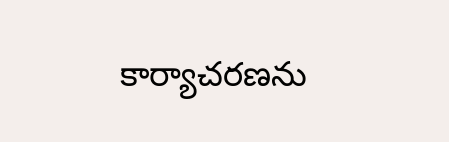కార్యాచరణను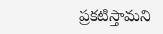ప్రకటిస్తామని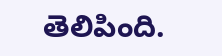తెలిపింది.